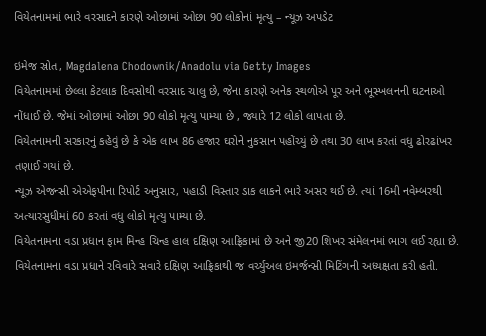વિયેતનામમાં ભારે વરસાદને કારણે ઓછામાં ઓછા 90 લોકોનાં મૃત્યુ – ન્યૂઝ અપડેટ

ઇમેજ સ્રોત, Magdalena Chodownik/Anadolu via Getty Images
વિયેતનામમાં છેલ્લા કેટલાક દિવસોથી વરસાદ ચાલુ છે, જેના કારણે અનેક સ્થળોએ પૂર અને ભૂસ્ખલનની ઘટનાઓ નોંધાઈ છે. જેમાં ઓછામાં ઓછા 90 લોકો મૃત્યુ પામ્યા છે , જ્યારે 12 લોકો લાપતા છે.
વિયેતનામની સરકારનું કહેવું છે કે એક લાખ 86 હજાર ઘરોને નુકસાન પહોંચ્યું છે તથા 30 લાખ કરતાં વધુ ઢોરઢાંખર તણાઈ ગયાં છે.
ન્યૂઝ એજન્સી એએફપીના રિપોર્ટ અનુસાર, પહાડી વિસ્તાર ડાક લાકને ભારે અસર થઈ છે. ત્યાં 16મી નવેમ્બરથી અત્યારસુધીમાં 60 કરતાં વધુ લોકો મૃત્યુ પામ્યા છે.
વિયેતનામના વડા પ્રધાન ફામ મિન્હ ચિન્હ હાલ દક્ષિણ આફ્રિકામાં છે અને જી20 શિખર સંમેલનમાં ભાગ લઈ રહ્યા છે. વિયેતનામના વડા પ્રધાને રવિવારે સવારે દક્ષિણ આફ્રિકાથી જ વર્ચ્યુઅલ ઇમર્જન્સી મિટિંગની અધ્યક્ષતા કરી હતી.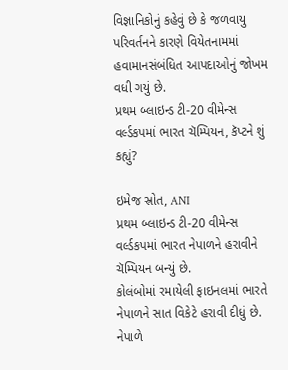વિજ્ઞાનિકોનું કહેવું છે કે જળવાયુ પરિવર્તનને કારણે વિયેતનામમાં હવામાનસંબંધિત આપદાઓનું જોખમ વધી ગયું છે.
પ્રથમ બ્લાઇન્ડ ટી-20 વીમેન્સ વર્લ્ડકપમાં ભારત ચૅમ્પિયન, કૅપ્ટને શું કહ્યું?

ઇમેજ સ્રોત, ANI
પ્રથમ બ્લાઇન્ડ ટી-20 વીમેન્સ વર્લ્ડકપમાં ભારત નેપાળને હરાવીને ચૅમ્પિયન બન્યું છે.
કોલંબોમાં રમાયેલી ફાઇનલમાં ભારતે નેપાળને સાત વિકેટે હરાવી દીધું છે. નેપાળે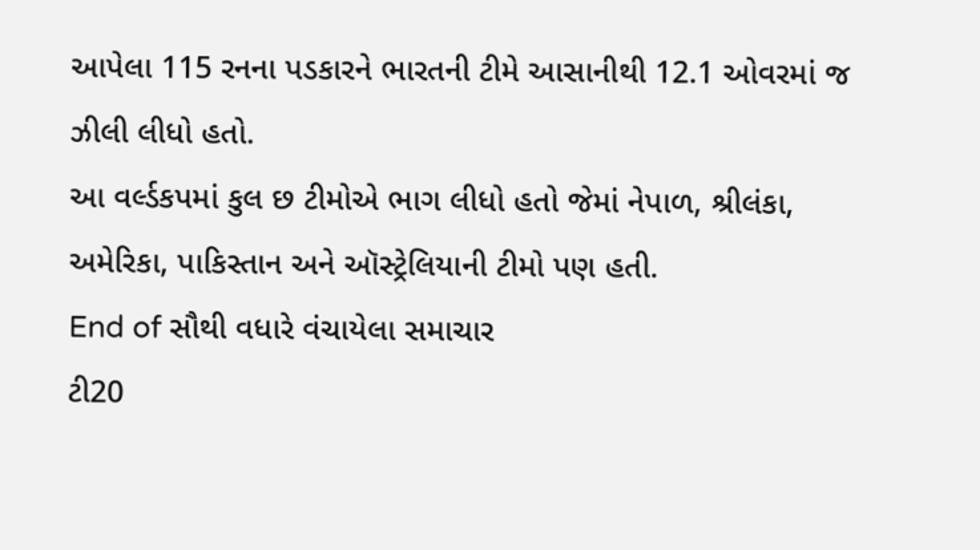આપેલા 115 રનના પડકારને ભારતની ટીમે આસાનીથી 12.1 ઓવરમાં જ ઝીલી લીધો હતો.
આ વર્લ્ડકપમાં કુલ છ ટીમોએ ભાગ લીધો હતો જેમાં નેપાળ, શ્રીલંકા, અમેરિકા, પાકિસ્તાન અને ઑસ્ટ્રેલિયાની ટીમો પણ હતી.
End of સૌથી વધારે વંચાયેલા સમાચાર
ટી20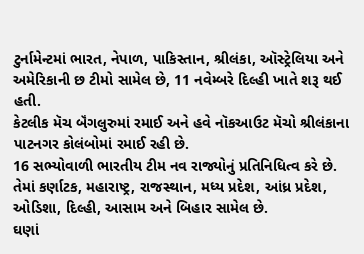ટુર્નામેન્ટમાં ભારત, નેપાળ, પાકિસ્તાન, શ્રીલંકા, ઑસ્ટ્રેલિયા અને અમેરિકાની છ ટીમો સામેલ છે, 11 નવેમ્બરે દિલ્હી ખાતે શરૂ થઈ હતી.
કેટલીક મૅચ બૅંગલુરુમાં રમાઈ અને હવે નૉકઆઉટ મૅચો શ્રીલંકાના પાટનગર કોલંબોમાં રમાઈ રહી છે.
16 સભ્યોવાળી ભારતીય ટીમ નવ રાજ્યોનું પ્રતિનિધિત્વ કરે છે. તેમાં કર્ણાટક, મહારાષ્ટ્ર, રાજસ્થાન, મધ્ય પ્રદેશ, આંધ્ર પ્રદેશ, ઓડિશા, દિલ્હી, આસામ અને બિહાર સામેલ છે.
ઘણાં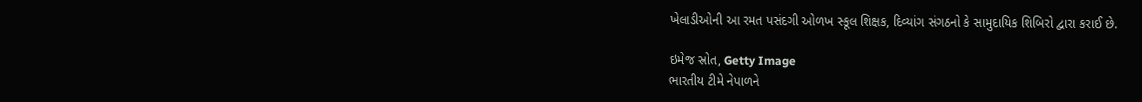ખેલાડીઓની આ રમત પસંદગી ઓળખ સ્કૂલ શિક્ષક, દિવ્યાંગ સંગઠનો કે સામુદાયિક શિબિરો દ્વારા કરાઈ છે.

ઇમેજ સ્રોત, Getty Image
ભારતીય ટીમે નેપાળને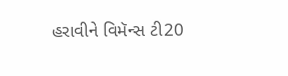હરાવીને વિમૅન્સ ટી20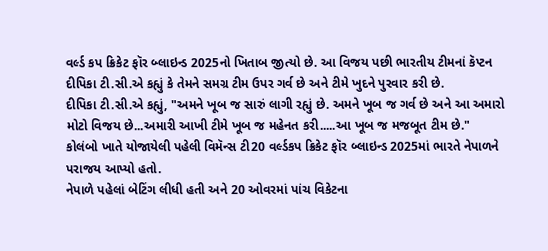વર્લ્ડ કપ ક્રિકેટ ફૉર બ્લાઇન્ડ 2025નો ખિતાબ જીત્યો છે. આ વિજય પછી ભારતીય ટીમનાં કૅપ્ટન દીપિકા ટી.સી.એ કહ્યું કે તેમને સમગ્ર ટીમ ઉપર ગર્વ છે અને ટીમે ખુદને પુરવાર કરી છે.
દીપિકા ટી.સી.એ કહ્યું, "અમને ખૂબ જ સારું લાગી રહ્યું છે. અમને ખૂબ જ ગર્વ છે અને આ અમારો મોટો વિજય છે...અમારી આખી ટીમે ખૂબ જ મહેનત કરી.....આ ખૂબ જ મજબૂત ટીમ છે."
કોલંબો ખાતે યોજાયેલી પહેલી વિમૅન્સ ટી20 વર્લ્ડકપ ક્રિકેટ ફૉર બ્લાઇન્ડ 2025માં ભારતે નેપાળને પરાજય આપ્યો હતો.
નેપાળે પહેલાં બેટિંગ લીધી હતી અને 20 ઓવરમાં પાંચ વિકેટના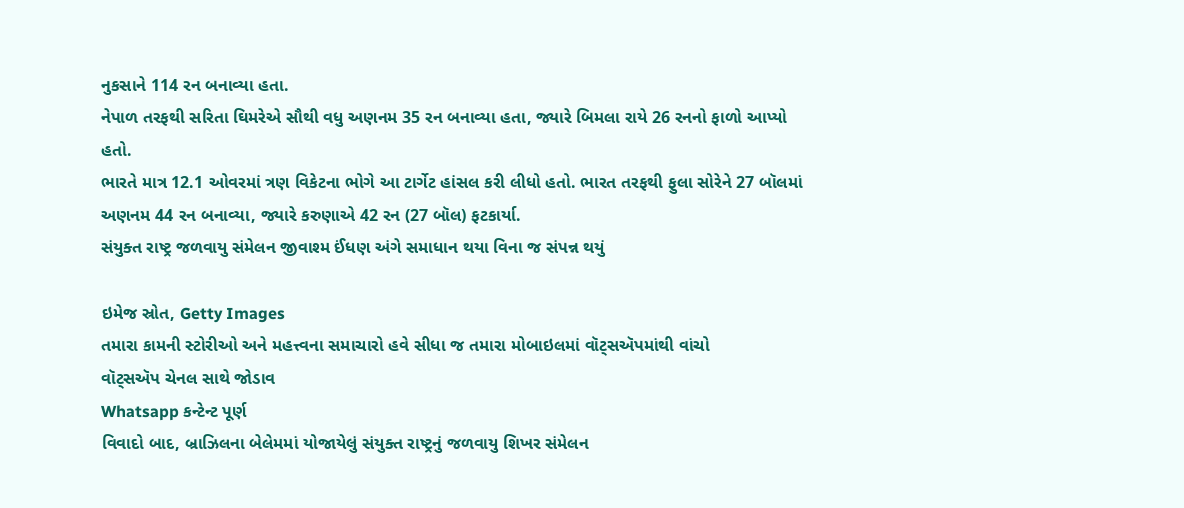નુકસાને 114 રન બનાવ્યા હતા.
નેપાળ તરફથી સરિતા ઘિમરેએ સૌથી વધુ અણનમ 35 રન બનાવ્યા હતા, જ્યારે બિમલા રાયે 26 રનનો ફાળો આપ્યો હતો.
ભારતે માત્ર 12.1 ઓવરમાં ત્રણ વિકેટના ભોગે આ ટાર્ગેટ હાંસલ કરી લીધો હતો. ભારત તરફથી ફુલા સોરેને 27 બૉલમાં અણનમ 44 રન બનાવ્યા, જ્યારે કરુણાએ 42 રન (27 બૉલ) ફટકાર્યા.
સંયુક્ત રાષ્ટ્ર જળવાયુ સંમેલન જીવાશ્મ ઈંધણ અંગે સમાધાન થયા વિના જ સંપન્ન થયું

ઇમેજ સ્રોત, Getty Images
તમારા કામની સ્ટોરીઓ અને મહત્ત્વના સમાચારો હવે સીધા જ તમારા મોબાઇલમાં વૉટ્સઍપમાંથી વાંચો
વૉટ્સઍપ ચેનલ સાથે જોડાવ
Whatsapp કન્ટેન્ટ પૂર્ણ
વિવાદો બાદ, બ્રાઝિલના બેલેમમાં યોજાયેલું સંયુક્ત રાષ્ટ્રનું જળવાયુ શિખર સંમેલન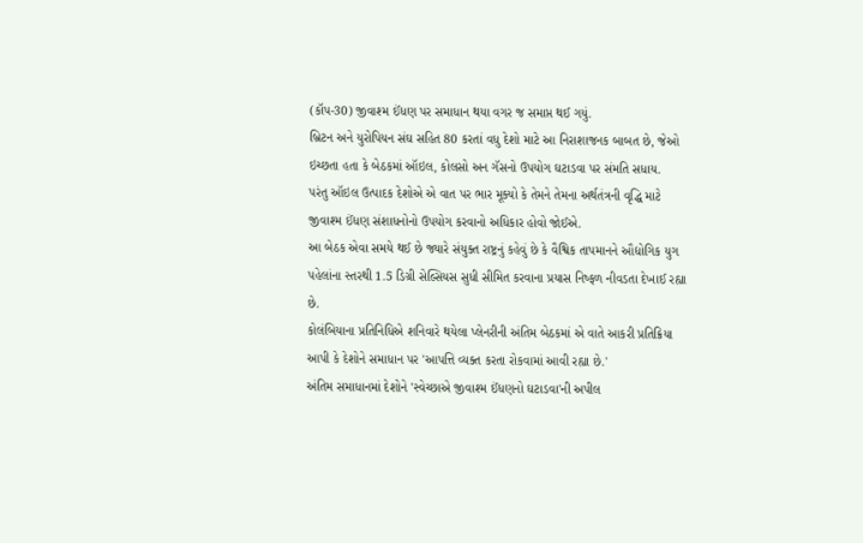(કૉપ-30) જીવાશ્મ ઈંધણ પર સમાધાન થયા વગર જ સમાપ્ત થઈ ગયું.
બ્રિટન અને યુરોપિયન સંઘ સહિત 80 કરતાં વધુ દેશો માટે આ નિરાશાજનક બાબત છે, જેઓ ઇચ્છતા હતા કે બેઠકમાં ઑઇલ, કોલસો અન ગૅસનો ઉપયોગ ઘટાડવા પર સંમતિ સધાય.
પરંતુ ઑઇલ ઉત્પાદક દેશોએ એ વાત પર ભાર મૂક્યો કે તેમને તેમના અર્થતંત્રની વૃદ્ધિ માટે જીવાશ્મ ઈંધણ સંશાધનોનો ઉપયોગ કરવાનો અધિકાર હોવો જોઈએ.
આ બેઠક એવા સમયે થઈ છે જ્યારે સંયુક્ત રાષ્ટ્રનું કહેવું છે કે વૈશ્વિક તાપમાનને ઔદ્યોગિક યુગ પહેલાંના સ્તરથી 1.5 ડિગ્રી સેલ્સિયસ સુધી સીમિત કરવાના પ્રયાસ નિષ્ફળ નીવડતા દેખાઈ રહ્યા છે.
કોલંબિયાના પ્રતિનિધિએ શનિવારે થયેલા પ્લેનરીની અંતિમ બેઠકમાં એ વાતે આકરી પ્રતિક્રિયા આપી કે દેશોને સમાધાન પર 'આપત્તિ વ્યક્ત કરતા રોકવામાં આવી રહ્યા છે.'
અંતિમ સમાધાનમાં દેશોને 'સ્વેચ્છાએ જીવાશ્મ ઈંધણનો ઘટાડવા'ની અપીલ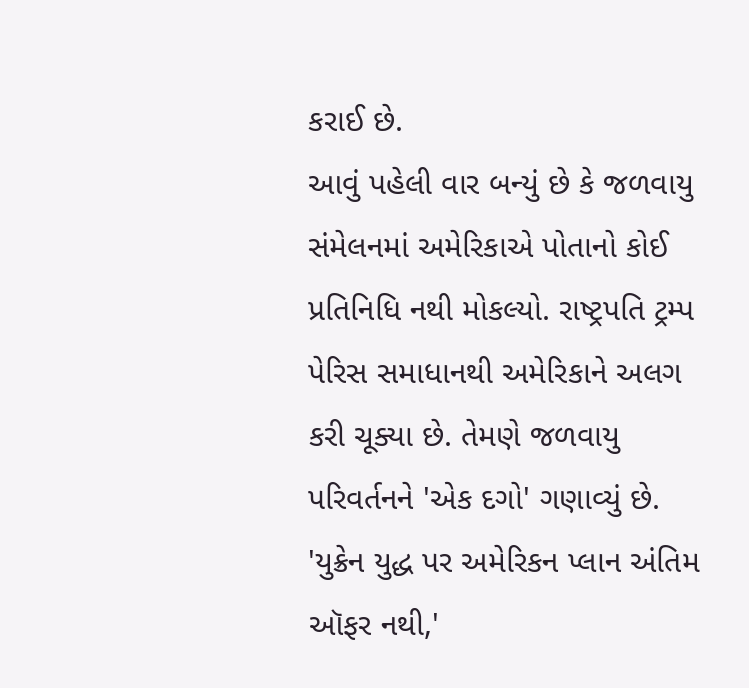કરાઈ છે.
આવું પહેલી વાર બન્યું છે કે જળવાયુ સંમેલનમાં અમેરિકાએ પોતાનો કોઈ પ્રતિનિધિ નથી મોકલ્યો. રાષ્ટ્રપતિ ટ્રમ્પ પેરિસ સમાધાનથી અમેરિકાને અલગ કરી ચૂક્યા છે. તેમણે જળવાયુ પરિવર્તનને 'એક દગો' ગણાવ્યું છે.
'યુક્રેન યુદ્ધ પર અમેરિકન પ્લાન અંતિમ ઑફર નથી,'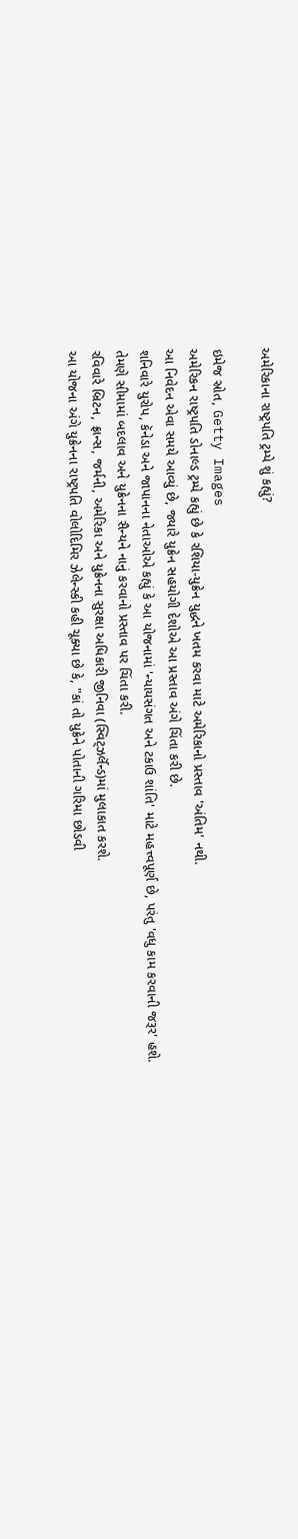અમેરિકાના રાષ્ટ્રપતિ ટ્રમ્પે શું કહ્યું?

ઇમેજ સ્રોત, Getty Images
અમેરિકન રાષ્ટ્રપતિ ડોનાલ્ડ ટ્રમ્પે કહ્યું છે કે રશિયા-યુક્રેન યુદ્ધને ખતમ કરવા માટે અમેરિકાનો પ્રસ્તાવ 'અંતિમ' નથી.
આ નિવેદન એવા સમયે આવ્યું છે, જ્યારે યુક્રેન સહયોગી દેશોએ આ પ્રસ્તાવ અંગે ચિંતા કરી છે.
શનિવારે યુરોપ, કૅનેડા અને જાપાનના નેતાઓએ કહ્યું કે આ યોજનામાં 'ન્યાયસંગત અને ટકાઉ શાંતિ' માટે મહત્ત્વપૂર્ણ છે, પરંતુ 'વધુ કામ કરવાની જરૂર' હશે.
તેમણે સીમામાં બદલાવ અને યુક્રેનના સૈન્યને નાનું કરવાનો પ્રસ્તાવ પર ચિંતા કરી.
રવિવારે બ્રિટન, ફ્રાન્સ, જર્મની, અમેરિકા અને યુક્રેનના સુરક્ષા અધિકારી જીનિવા (સ્વિટ્ઝર્લૅન્ડ)માં મુલાકાત કરશે.
આ યોજના અંગે યુક્રેનના રાષ્ટ્રપતિ વોલોદિમિર ઝેલેન્સ્કી કહી ચૂક્યા છે કે, "કાં તો યુક્રેને પોતાની ગરિમા છોડવી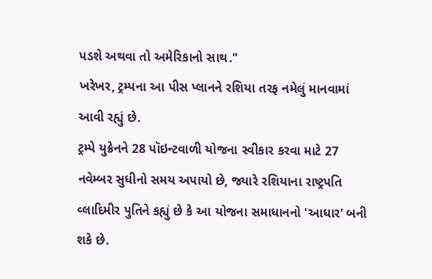પડશે અથવા તો અમેરિકાનો સાથ."
ખરેખર, ટ્રમ્પના આ પીસ પ્લાનને રશિયા તરફ નમેલું માનવામાં આવી રહ્યું છે.
ટ્રમ્પે યુક્રેનને 28 પૉઇન્ટવાળી યોજના સ્વીકાર કરવા માટે 27 નવેમ્બર સુધીનો સમય અપાયો છે, જ્યારે રશિયાના રાષ્ટ્રપતિ વ્લાદિમીર પુતિને કહ્યું છે કે આ યોજના સમાધાનનો 'આધાર' બની શકે છે.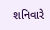શનિવારે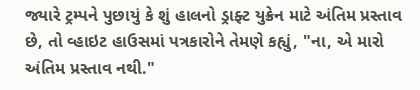જ્યારે ટ્રમ્પને પુછાયું કે શું હાલનો ડ્રાફ્ટ યુક્રેન માટે અંતિમ પ્રસ્તાવ છે, તો વ્હાઇટ હાઉસમાં પત્રકારોને તેમણે કહ્યું, "ના, એ મારો અંતિમ પ્રસ્તાવ નથી."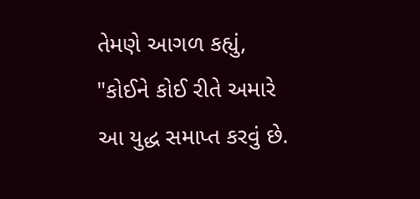તેમણે આગળ કહ્યું, "કોઈને કોઈ રીતે અમારે આ યુદ્ધ સમાપ્ત કરવું છે.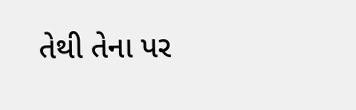તેથી તેના પર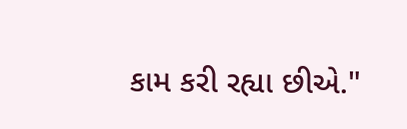કામ કરી રહ્યા છીએ."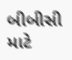બીબીસી માટે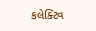કલેક્ટિવ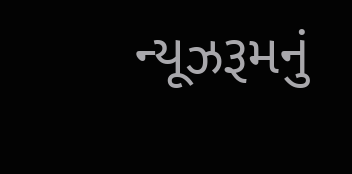ન્યૂઝરૂમનું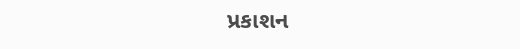પ્રકાશન